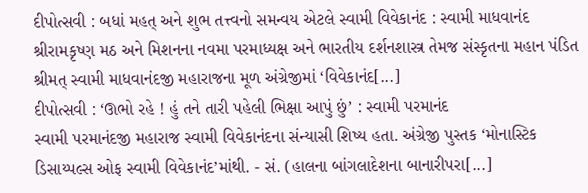દીપોત્સવી : બધાં મહત્ અને શુભ તત્ત્વનો સમન્વય એટલે સ્વામી વિવેકાનંદ : સ્વામી માધવાનંદ
શ્રીરામકૃષ્ણ મઠ અને મિશનના નવમા પરમાધ્યક્ષ અને ભારતીય દર્શનશાસ્ત્ર તેમજ સંસ્કૃતના મહાન પંડિત શ્રીમત્ સ્વામી માધવાનંદજી મહારાજના મૂળ અંગ્રેજીમાં ‘વિવેકાનંદ[...]
દીપોત્સવી : ‘ઊભો રહે ! હું તને તારી પહેલી ભિક્ષા આપું છું’ : સ્વામી પરમાનંદ
સ્વામી પરમાનંદજી મહારાજ સ્વામી વિવેકાનંદના સંન્યાસી શિષ્ય હતા. અંગ્રેજી પુસ્તક ‘મોનાસ્ટિક ડિસાય્પલ્સ ઓફ સ્વામી વિવેકાનંદ’માંથી. - સં. (હાલના બાંગલાદેશના બાનારીપરા[...]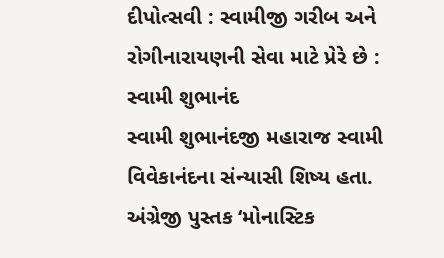દીપોત્સવી : સ્વામીજી ગરીબ અને રોગીનારાયણની સેવા માટે પ્રેરે છે : સ્વામી શુભાનંદ
સ્વામી શુભાનંદજી મહારાજ સ્વામી વિવેકાનંદના સંન્યાસી શિષ્ય હતા. અંગ્રેજી પુસ્તક ‘મોનાસ્ટિક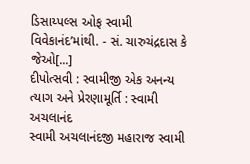ડિસાય્પલ્સ ઓફ સ્વામી વિવેકાનંદ’માંથી. - સં. ચારુચંદ્રદાસ કે જેઓ[...]
દીપોત્સવી : સ્વામીજી એક અનન્ય ત્યાગ અને પ્રેરણામૂર્તિ : સ્વામી અચલાનંદ
સ્વામી અચલાનંદજી મહારાજ સ્વામી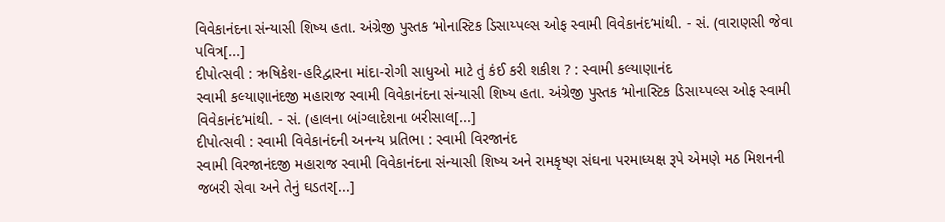વિવેકાનંદના સંન્યાસી શિષ્ય હતા. અંગ્રેજી પુસ્તક ‘મોનાસ્ટિક ડિસાય્પલ્સ ઓફ સ્વામી વિવેકાનંદ’માંથી. - સં. (વારાણસી જેવા પવિત્ર[...]
દીપોત્સવી : ઋષિકેશ-હરિદ્વારના માંદા-રોગી સાધુઓ માટે તું કંઈ કરી શકીશ ? : સ્વામી કલ્યાણાનંદ
સ્વામી કલ્યાણાનંદજી મહારાજ સ્વામી વિવેકાનંદના સંન્યાસી શિષ્ય હતા. અંગ્રેજી પુસ્તક ‘મોનાસ્ટિક ડિસાય્પલ્સ ઓફ સ્વામી વિવેકાનંદ’માંથી. - સં. (હાલના બાંગ્લાદેશના બરીસાલ[...]
દીપોત્સવી : સ્વામી વિવેકાનંદની અનન્ય પ્રતિભા : સ્વામી વિરજાનંદ
સ્વામી વિરજાનંદજી મહારાજ સ્વામી વિવેકાનંદના સંન્યાસી શિષ્ય અને રામકૃષ્ણ સંઘના પરમાધ્યક્ષ રૂપે એમણે મઠ મિશનની જબરી સેવા અને તેનું ઘડતર[...]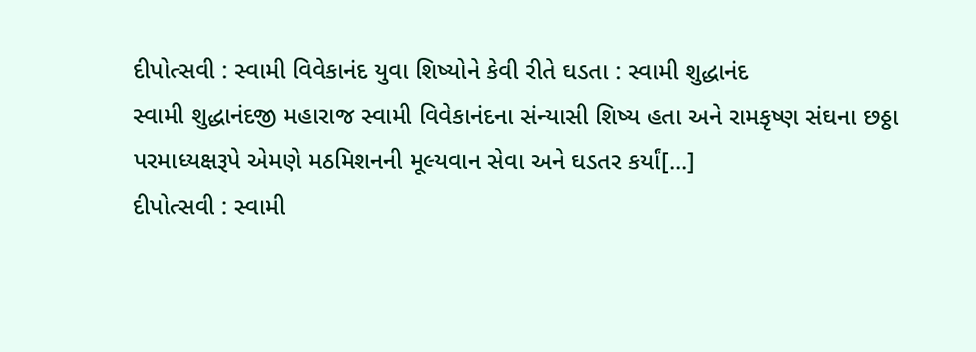દીપોત્સવી : સ્વામી વિવેકાનંદ યુવા શિષ્યોને કેવી રીતે ઘડતા : સ્વામી શુદ્ધાનંદ
સ્વામી શુદ્ધાનંદજી મહારાજ સ્વામી વિવેકાનંદના સંન્યાસી શિષ્ય હતા અને રામકૃષ્ણ સંઘના છઠ્ઠા પરમાધ્યક્ષરૂપે એમણે મઠમિશનની મૂલ્યવાન સેવા અને ઘડતર કર્યાં[...]
દીપોત્સવી : સ્વામી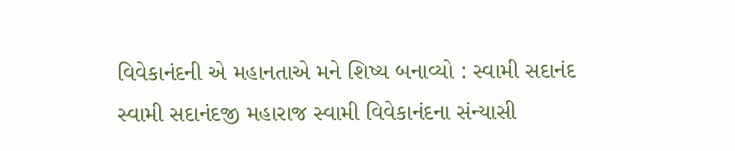વિવેકાનંદની એ મહાનતાએ મને શિષ્ય બનાવ્યો : સ્વામી સદાનંદ
સ્વામી સદાનંદજી મહારાજ સ્વામી વિવેકાનંદના સંન્યાસી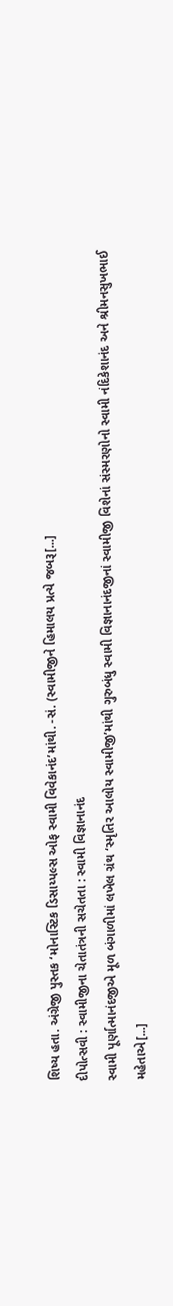શિષ્ય હતા. અંગ્રેજી પુસ્તક ‘મોનાસ્ટિક ડિસાય્પલ્સ ઓફ સ્વામી વિવેકાનંદ’માંથી. -સં. (સ્વામીજીને હિમાલય પ્રત્યે જબરૂ[...]
દીપોત્સવી : સ્વામીજીના ચેતાતંત્રની સચેતતા : સ્વામી વિજ્ઞાનાનંદ
સ્વામી પૂર્ણાત્માનંદજીએ મૂળ બંગાળીમાં લખેલ ગ્રંથ ‘સ્મૃતિર આલોય સ્વામીજી’માંથી ગુરુબંધુ સ્વામી વિજ્ઞાનાનંદજીનાં સ્વામીજી વિશેનાં સંસ્મરણોનો સ્વામી નંદિકેશાનંદ અને શ્રીમનસુખભાઈ મહેતાએ[...]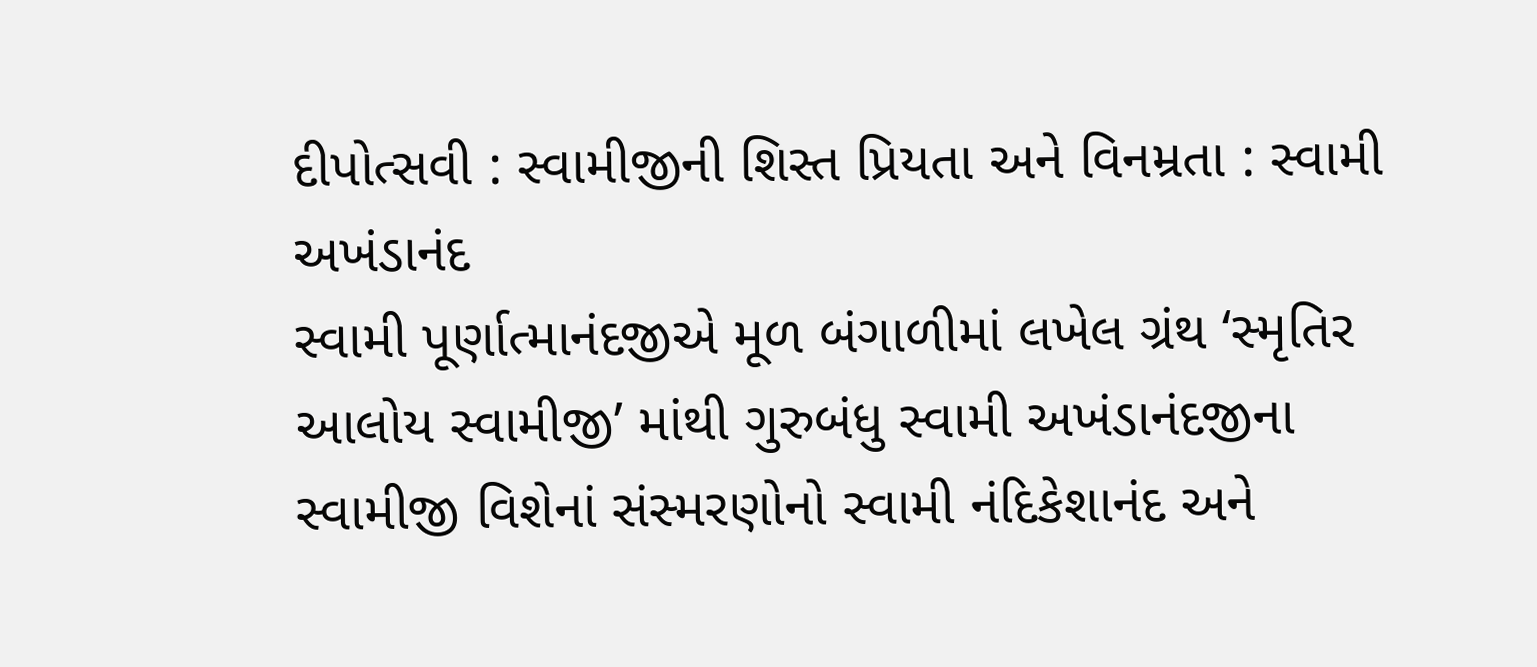દીપોત્સવી : સ્વામીજીની શિસ્ત પ્રિયતા અને વિનમ્રતા : સ્વામી અખંડાનંદ
સ્વામી પૂર્ણાત્માનંદજીએ મૂળ બંગાળીમાં લખેલ ગ્રંથ ‘સ્મૃતિર આલોય સ્વામીજી’ માંથી ગુરુબંધુ સ્વામી અખંડાનંદજીના સ્વામીજી વિશેનાં સંસ્મરણોનો સ્વામી નંદિકેશાનંદ અને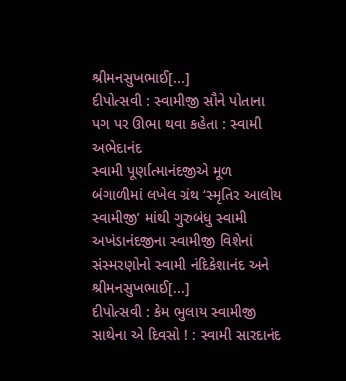શ્રીમનસુખભાઈ[...]
દીપોત્સવી : સ્વામીજી સૌને પોતાના પગ પર ઊભા થવા કહેતા : સ્વામી અભેદાનંદ
સ્વામી પૂર્ણાત્માનંદજીએ મૂળ બંગાળીમાં લખેલ ગ્રંથ ‘સ્મૃતિર આલોય સ્વામીજી’ માંથી ગુરુબંધુ સ્વામી અખંડાનંદજીના સ્વામીજી વિશેનાં સંસ્મરણોનો સ્વામી નંદિકેશાનંદ અને શ્રીમનસુખભાઈ[...]
દીપોત્સવી : કેમ ભુલાય સ્વામીજી સાથેના એ દિવસો ! : સ્વામી સારદાનંદ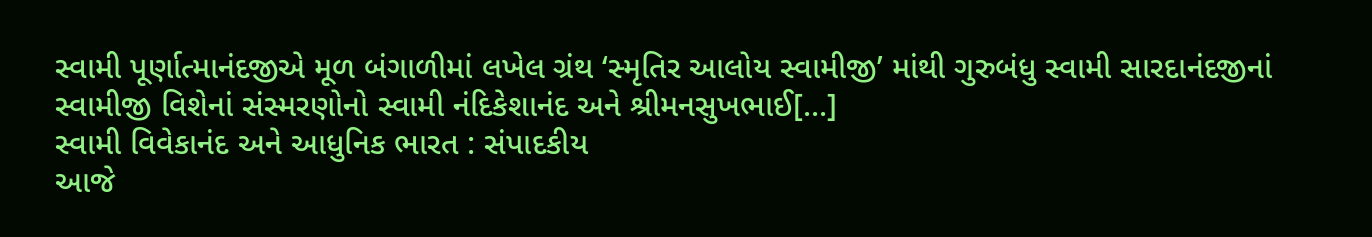સ્વામી પૂર્ણાત્માનંદજીએ મૂળ બંગાળીમાં લખેલ ગ્રંથ ‘સ્મૃતિર આલોય સ્વામીજી’ માંથી ગુરુબંધુ સ્વામી સારદાનંદજીનાં સ્વામીજી વિશેનાં સંસ્મરણોનો સ્વામી નંદિકેશાનંદ અને શ્રીમનસુખભાઈ[...]
સ્વામી વિવેકાનંદ અને આધુનિક ભારત : સંપાદકીય
આજે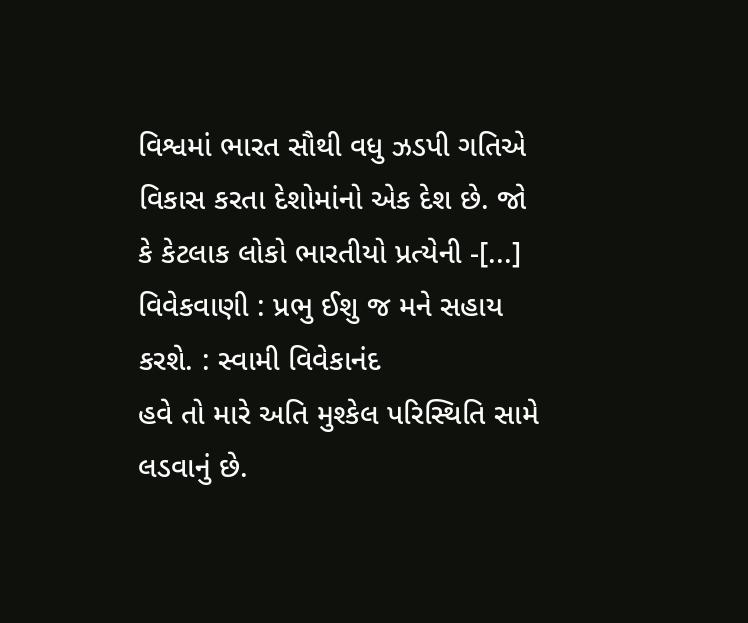વિશ્વમાં ભારત સૌથી વધુ ઝડપી ગતિએ વિકાસ કરતા દેશોમાંનો એક દેશ છે. જો કે કેટલાક લોકો ભારતીયો પ્રત્યેની -[...]
વિવેકવાણી : પ્રભુ ઈશુ જ મને સહાય કરશે. : સ્વામી વિવેકાનંદ
હવે તો મારે અતિ મુશ્કેલ પરિસ્થિતિ સામે લડવાનું છે.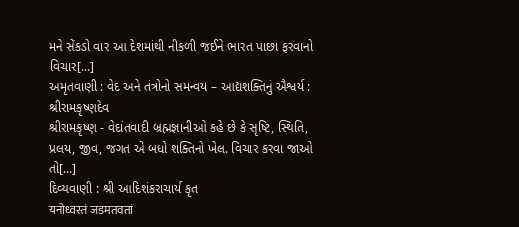મને સેંકડો વાર આ દેશમાંથી નીકળી જઈને ભારત પાછા ફરવાનો વિચાર[...]
અમૃતવાણી : વેદ અને તંત્રોનો સમન્વય – આદ્યશક્તિનું ઐશ્વર્ય : શ્રીરામકૃષ્ણદેવ
શ્રીરામકૃષ્ણ - વેદાંતવાદી બ્રહ્મજ્ઞાનીઓ કહે છે કે સૃષ્ટિ, સ્થિતિ, પ્રલય, જીવ, જગત એ બધો શક્તિનો ખેલ. વિચાર કરવા જાઓ તો[...]
દિવ્યવાણી : શ્રી આદિશંકરાચાર્ય કૃત
यनोध्वस्तं जडमतवतां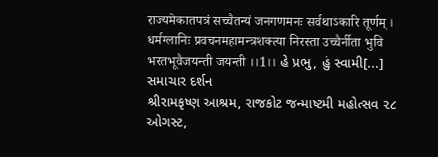राज्यमेकातपत्रं सच्चैतन्यं जनगणमनः सर्वथाऽकारि तूर्णम् । धर्मग्लानिः प्रवचनमहामन्त्रशक्त्या निरस्ता उच्चैर्नीता भुवि भरतभूवैजयन्ती जयन्ती ।।1।। હે પ્રભુ, હું સ્વામી[...]
સમાચાર દર્શન
શ્રીરામકૃષ્ણ આશ્રમ, રાજકોટ જન્માષ્ટમી મહોત્સવ ૨૮ ઓગસ્ટ,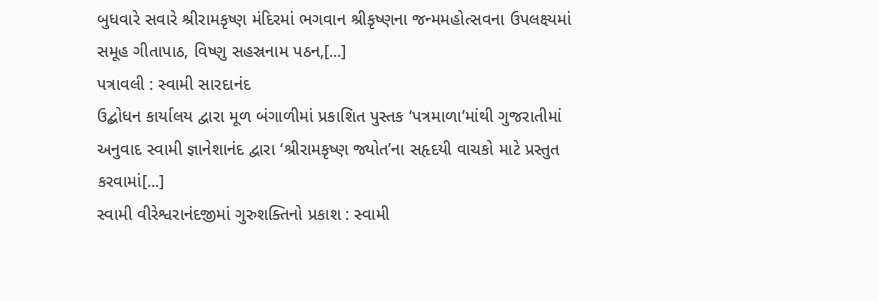બુધવારે સવારે શ્રીરામકૃષ્ણ મંદિરમાં ભગવાન શ્રીકૃષ્ણના જન્મમહોત્સવના ઉપલક્ષ્યમાં સમૂહ ગીતાપાઠ, વિષ્ણુ સહસ્રનામ પઠન,[...]
પત્રાવલી : સ્વામી સારદાનંદ
ઉદ્બોધન કાર્યાલય દ્વારા મૂળ બંગાળીમાં પ્રકાશિત પુસ્તક ‘પત્રમાળા’માંથી ગુજરાતીમાં અનુવાદ સ્વામી જ્ઞાનેશાનંદ દ્વારા ‘શ્રીરામકૃષ્ણ જ્યોત’ના સહૃદયી વાચકો માટે પ્રસ્તુત કરવામાં[...]
સ્વામી વીરેશ્વરાનંદજીમાં ગુરુશક્તિનો પ્રકાશ : સ્વામી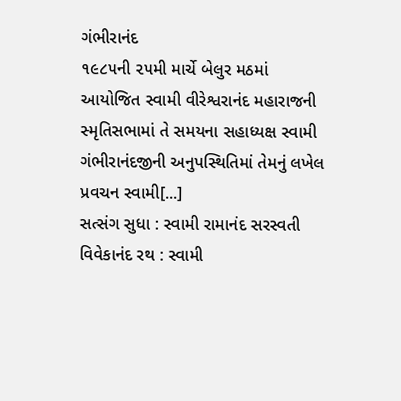ગંભીરાનંદ
૧૯૮૫ની ૨૫મી માર્ચે બેલુર મઠમાં આયોજિત સ્વામી વીરેશ્વરાનંદ મહારાજની સ્મૃતિસભામાં તે સમયના સહાધ્યક્ષ સ્વામી ગંભીરાનંદજીની અનુપસ્થિતિમાં તેમનું લખેલ પ્રવચન સ્વામી[...]
સત્સંગ સુધા : સ્વામી રામાનંદ સરસ્વતી
વિવેકાનંદ રથ : સ્વામી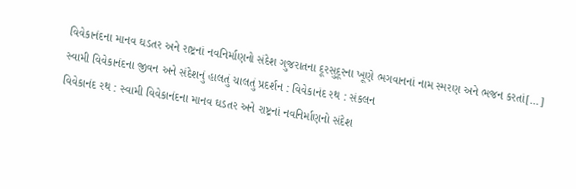વિવેકાનંદના માનવ ઘડતર અને રાષ્ટ્રનાં નવનિર્માણનો સંદેશ ગુજરાતના દૂરસુદૂરના ખૂણે ભગવાનનાં નામ સ્મરણ અને ભજન કરતાં[...]
સ્વામી વિવેકાનંદના જીવન અને સંદેશનું હાલતું ચાલતું પ્રદર્શન : વિવેકાનંદ રથ : સંકલન
વિવેકાનંદ રથ : સ્વામી વિવેકાનંદના માનવ ઘડતર અને રાષ્ટ્રનાં નવનિર્માણનો સંદેશ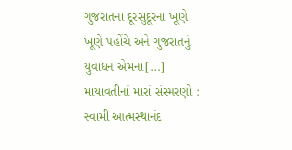ગુજરાતના દૂરસુદૂરના ખૂણે ખૂણે પહોંચે અને ગુજરાતનું યુવાધન એમના[...]
માયાવતીનાં મારાં સંસ્મરણો : સ્વામી આત્મસ્થાનંદ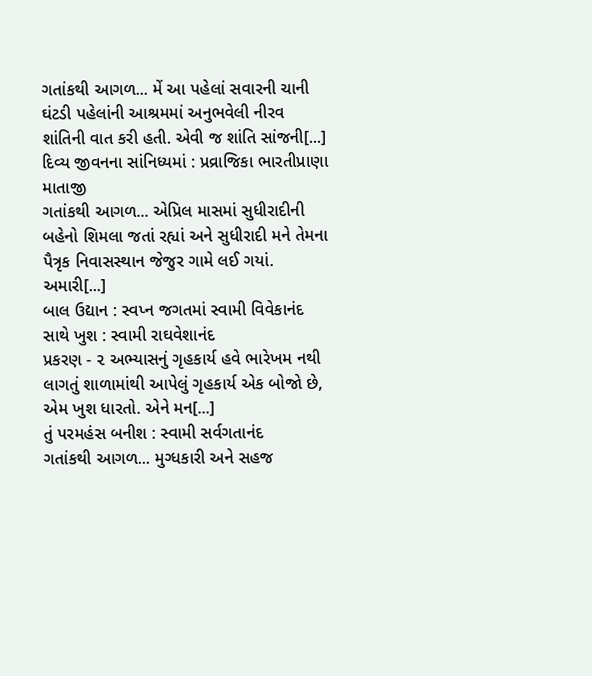ગતાંકથી આગળ... મેં આ પહેલાં સવારની ચાની ઘંટડી પહેલાંની આશ્રમમાં અનુભવેલી નીરવ શાંતિની વાત કરી હતી. એવી જ શાંતિ સાંજની[...]
દિવ્ય જીવનના સાંનિધ્યમાં : પ્રવ્રાજિકા ભારતીપ્રાણા માતાજી
ગતાંકથી આગળ... એપ્રિલ માસમાં સુધીરાદીની બહેનો શિમલા જતાં રહ્યાં અને સુધીરાદી મને તેમના પૈત્રૃક નિવાસસ્થાન જેજુર ગામે લઈ ગયાં. અમારી[...]
બાલ ઉદ્યાન : સ્વપ્ન જગતમાં સ્વામી વિવેકાનંદ સાથે ખુશ : સ્વામી રાઘવેશાનંદ
પ્રકરણ - ૨ અભ્યાસનું ગૃહકાર્ય હવે ભારેખમ નથી લાગતું શાળામાંથી આપેલું ગૃહકાર્ય એક બોજો છે, એમ ખુશ ધારતો. એને મન[...]
તું પરમહંસ બનીશ : સ્વામી સર્વગતાનંદ
ગતાંકથી આગળ... મુગ્ધકારી અને સહજ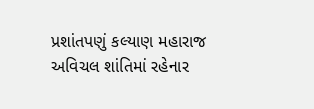પ્રશાંતપણું કલ્યાણ મહારાજ અવિચલ શાંતિમાં રહેનાર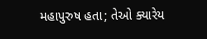મહાપુરુષ હતા; તેઓ ક્યારેય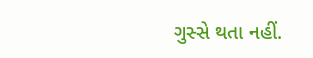ગુસ્સે થતા નહીં.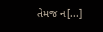તેમજ ન[...]